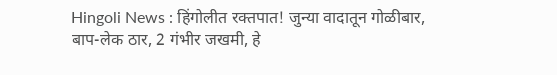Hingoli News : हिंगोलीत रक्तपात! जुन्या वादातून गोळीबार, बाप-लेक ठार, 2 गंभीर जखमी, हे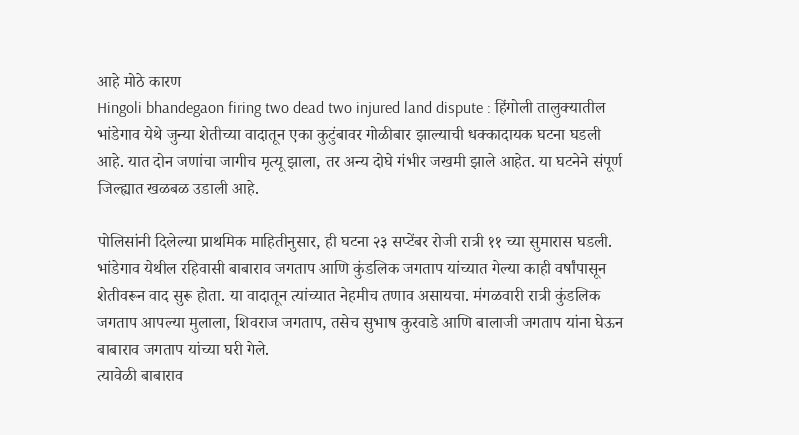आहे मोठे कारण
Hingoli bhandegaon firing two dead two injured land dispute : हिंगोली तालुक्यातील भांडेगाव येथे जुन्या शेतीच्या वादातून एका कुटुंबावर गोळीबार झाल्याची धक्कादायक घटना घडली आहे. यात दोन जणांचा जागीच मृत्यू झाला, तर अन्य दोघे गंभीर जखमी झाले आहेत. या घटनेने संपूर्ण जिल्ह्यात खळबळ उडाली आहे.

पोलिसांनी दिलेल्या प्राथमिक माहितीनुसार, ही घटना २३ सप्टेंबर रोजी रात्री ११ च्या सुमारास घडली. भांडेगाव येथील रहिवासी बाबाराव जगताप आणि कुंडलिक जगताप यांच्यात गेल्या काही वर्षांपासून शेतीवरून वाद सुरू होता. या वादातून त्यांच्यात नेहमीच तणाव असायचा. मंगळवारी रात्री कुंडलिक जगताप आपल्या मुलाला, शिवराज जगताप, तसेच सुभाष कुरवाडे आणि बालाजी जगताप यांना घेऊन बाबाराव जगताप यांच्या घरी गेले.
त्यावेळी बाबाराव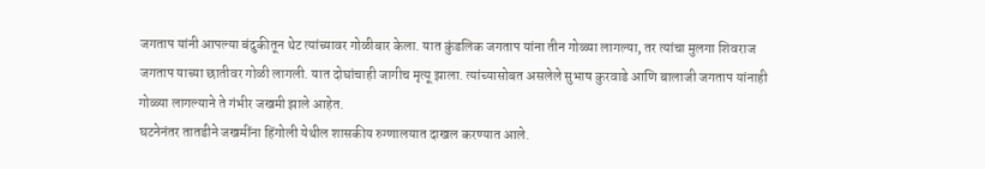जगताप यांनी आपल्या बंदुकीतून थेट त्यांच्यावर गोळीबार केला. यात कुंडलिक जगताप यांना तीन गोळ्या लागल्या, तर त्यांचा मुलगा शिवराज जगताप याच्या छातीवर गोळी लागली. यात दोघांचाही जागीच मृत्यू झाला. त्यांच्यासोबत असलेले सुभाष कुरवाडे आणि बालाजी जगताप यांनाही गोळ्या लागल्याने ते गंभीर जखमी झाले आहेत.
घटनेनंतर तातडीने जखमींना हिंगोली येथील शासकीय रुग्णालयात दाखल करण्यात आले.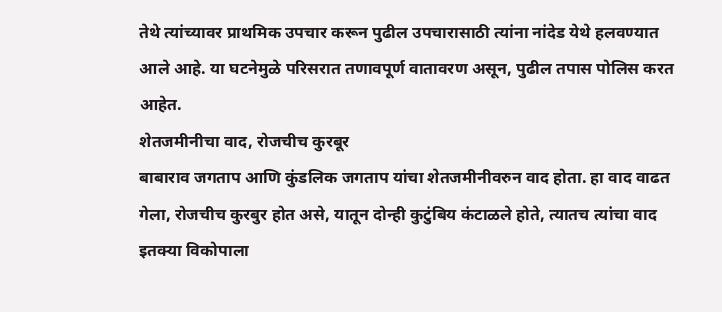तेथे त्यांच्यावर प्राथमिक उपचार करून पुढील उपचारासाठी त्यांना नांदेड येथे हलवण्यात आले आहे. या घटनेमुळे परिसरात तणावपूर्ण वातावरण असून, पुढील तपास पोलिस करत आहेत.
शेतजमीनीचा वाद, रोजचीच कुरबूर
बाबाराव जगताप आणि कुंडलिक जगताप यांचा शेतजमीनीवरुन वाद होता. हा वाद वाढत गेला, रोजचीच कुरबुर होत असे, यातून दोन्ही कुटुंबिय कंटाळले होते, त्यातच त्यांचा वाद इतक्या विकोपाला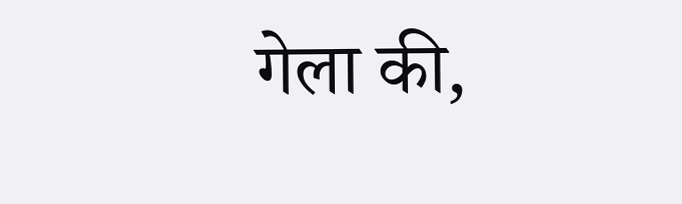गेला की,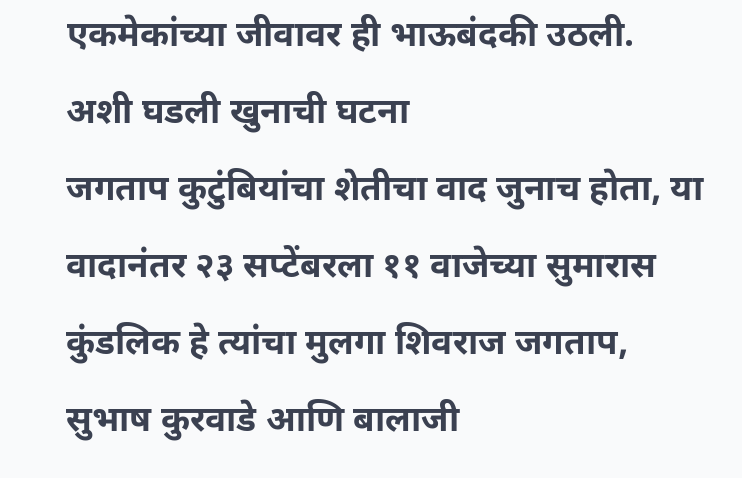एकमेकांच्या जीवावर ही भाऊबंदकी उठली.
अशी घडली खुनाची घटना
जगताप कुटुंबियांचा शेतीचा वाद जुनाच होता, या वादानंतर २३ सप्टेंबरला ११ वाजेच्या सुमारास कुंडलिक हे त्यांचा मुलगा शिवराज जगताप, सुभाष कुरवाडे आणि बालाजी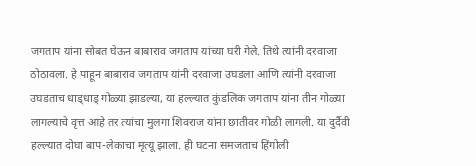जगताप यांना सोबत घेऊन बाबाराव जगताप यांच्या घरी गेले. तिथे त्यांनी दरवाजा ठोठावला. हे पाहून बाबाराव जगताप यांनी दरवाजा उघडला आणि त्यांनी दरवाजा उघडताच धाड्धाड् गोळ्या झाडल्या, या हल्ल्यात कुंडलिक जगताप यांना तीन गोळ्या लागल्याचे वृत्त आहे तर त्यांचा मुलगा शिवराज यांना छातीवर गोळी लागली. या दुर्दैवी हल्ल्यात दोघा बाप-लेकाचा मृत्यू झाला. ही घटना समजताच हिंगोली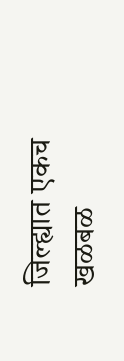जिल्ह्यात एकच खळबळ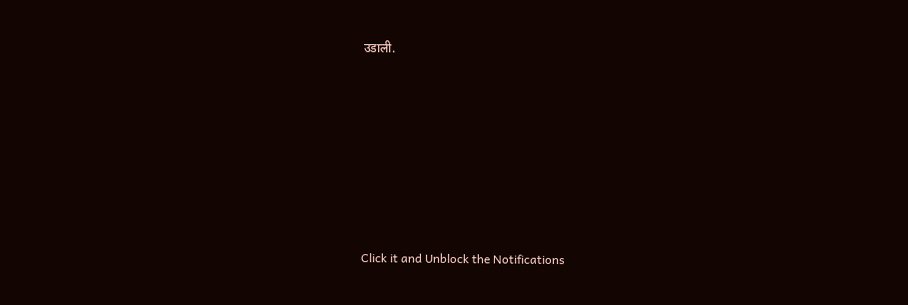उडाली.












Click it and Unblock the Notifications